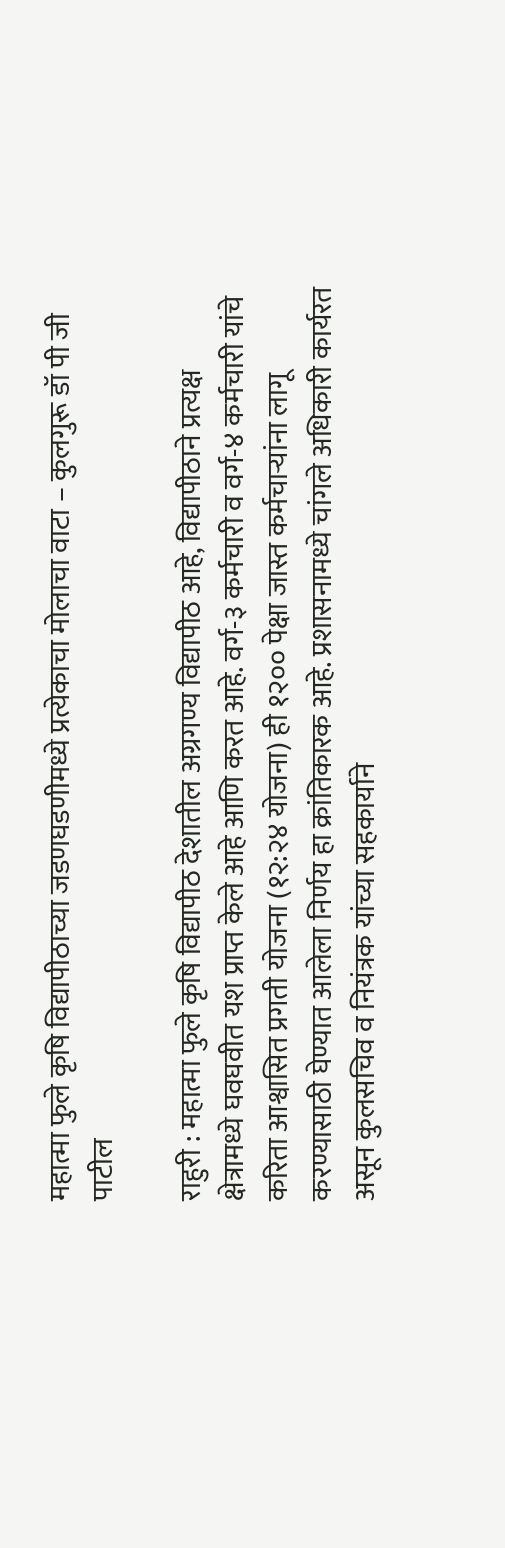महात्मा फुले कृषि विद्यापीठाच्या जडणघडणीमध्ये प्रत्येकाचा मोलाचा वाटा – कुलगुरू डॉ पी जी पाटील

राहुरी : महात्मा फुले कृषि विद्यापीठ देशातील अग्रगण्य विद्यापीठ आहे, विद्यापीठाने प्रत्यक्ष क्षेत्रामध्ये घवघवीत यश प्राप्त केले आहे आणि करत आहे. वर्ग-३ कर्मचारी व वर्ग-४ कर्मचारी यांचे करिता आश्वासित प्रगती योजना (१२:२४ योजना) ही १२०० पेक्षा जास्त कर्मचाऱ्यांना लागू करण्यासाठी घेण्यात आलेला निर्णय हा क्रांतिकारक आहे. प्रशासनामध्ये चांगले अधिकारी कार्यरत असून कुलसचिव व नियंत्रक यांच्या सहकार्याने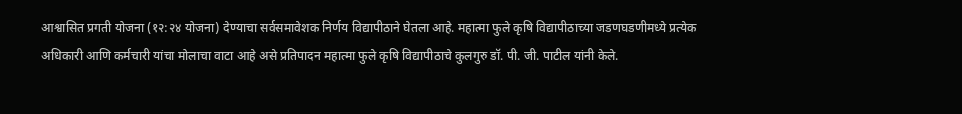आश्वासित प्रगती योजना (१२:२४ योजना) देण्याचा सर्वसमावेशक निर्णय विद्यापीठाने घेतला आहे. महात्मा फुले कृषि विद्यापीठाच्या जडणघडणीमध्ये प्रत्येक अधिकारी आणि कर्मचारी यांचा मोलाचा वाटा आहे असे प्रतिपादन महात्मा फुले कृषि विद्यापीठाचे कुलगुरु डॉ. पी. जी. पाटील यांनी केले.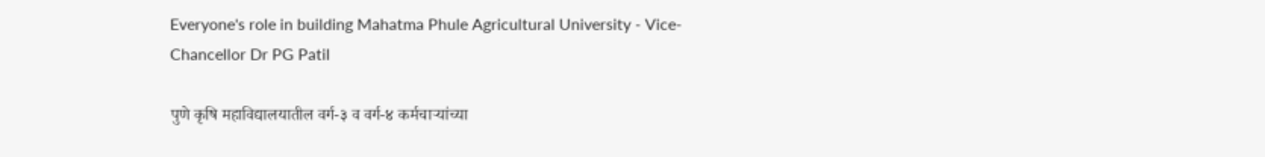Everyone's role in building Mahatma Phule Agricultural University - Vice-Chancellor Dr PG Patil

पुणे कृषि महाविद्यालयातील वर्ग-३ व वर्ग-४ कर्मचाऱ्यांच्या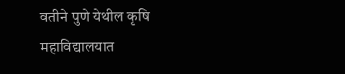वतीने पुणे येथील कृषि महाविद्यालयात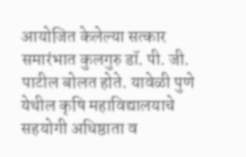आयोजित केलेल्या सत्कार समारंभात कुलगुरु डॉ. पी. जी. पाटील बोलत होते. यावेळी पुणे येथील कृषि महाविद्यालयाचे सहयोगी अधिष्ठाता व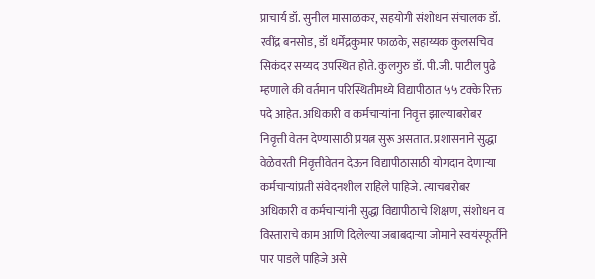प्राचार्य डॉ. सुनील मासाळकर, सहयोगी संशोधन संचालक डॉ. रवींद्र बनसोड, डॉ धर्मेंद्रकुमार फाळके, सहाय्यक कुलसचिव सिकंदर सय्यद उपस्थित होते. कुलगुरु डॉ. पी.जी. पाटील पुढे म्हणाले की वर्तमान परिस्थितीमध्ये विद्यापीठात ५५ टक्के रिक्त पदे आहेत. अधिकारी व कर्मचाऱ्यांना निवृत्त झाल्याबरोबर निवृत्ती वेतन देण्यासाठी प्रयत्न सुरू असतात. प्रशासनाने सुद्धा वेळेवरती निवृत्तीवेतन देऊन विद्यापीठासाठी योगदान देणाऱ्या कर्मचाऱ्यांप्रती संवेदनशील राहिले पाहिजे. त्याचबरोबर अधिकारी व कर्मचाऱ्यांनी सुद्धा विद्यापीठाचे शिक्षण, संशोधन व विस्ताराचे काम आणि दिलेल्या जबाबदाऱ्या जोमाने स्वयंस्फूर्तीने पार पाडले पाहिजे असे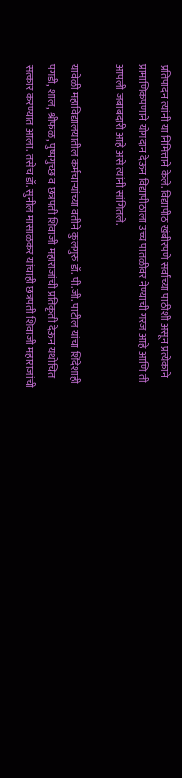प्रतिपादन त्यांनी या निमित्ताने केले. विद्यापीठ खंबीरपणे सर्वांच्या पाठीशी असून प्रत्येकाने प्रामाणिकपणाने योगदान देऊन विद्यापीठाला उच्च पातळीवर नेण्याची गरज आहे आणि ती आपली जबाबदारी आहे असे त्यांनी सांगितले.

यावेळी महाविद्यालयातील कर्मचाऱ्यांच्या वतीने कुलगुरु डॉ. पी.जी. पाटील यांचा शिंदेशाही पगडी, शाल, श्रीफळ, पुष्पगुच्छ व छत्रपती शिवाजी महाराजांची प्रतिकृती देऊन यथोचित सत्कार करण्यात आला. तसेच डॉ. सुनील मासाळकर यांचाही छत्रपती शिवाजी महाराजांची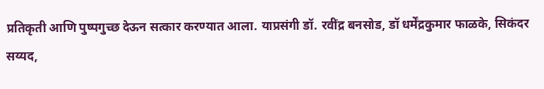प्रतिकृती आणि पुष्पगुच्छ देऊन सत्कार करण्यात आला. याप्रसंगी डॉ. रवींद्र बनसोड, डॉ धर्मेंद्रकुमार फाळके, सिकंदर सय्यद,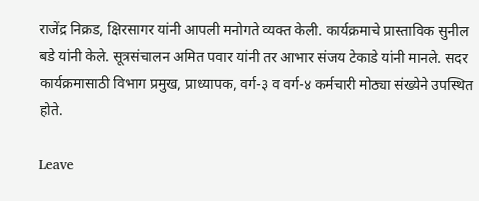राजेंद्र निक्रड, क्षिरसागर यांनी आपली मनोगते व्यक्त केली. कार्यक्रमाचे प्रास्ताविक सुनील बडे यांनी केले. सूत्रसंचालन अमित पवार यांनी तर आभार संजय टेकाडे यांनी मानले. सदर कार्यक्रमासाठी विभाग प्रमुख, प्राध्यापक, वर्ग-३ व वर्ग-४ कर्मचारी मोठ्या संख्येने उपस्थित होते.

Leave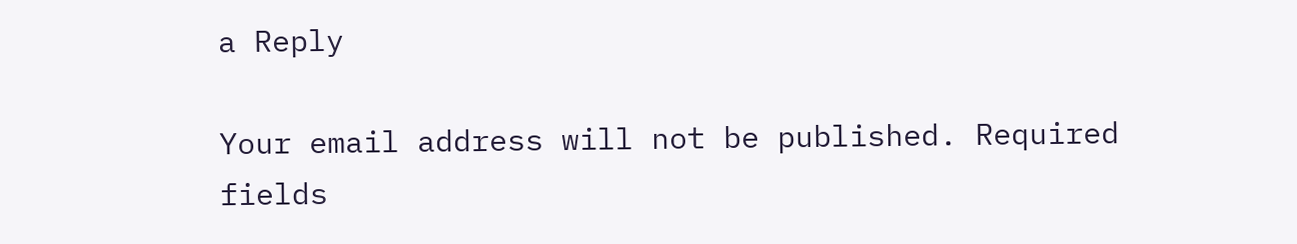a Reply

Your email address will not be published. Required fields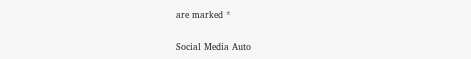are marked *

Social Media Auto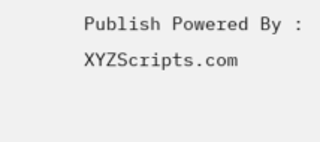Publish Powered By : XYZScripts.com